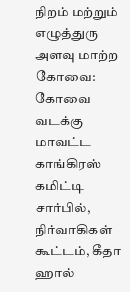நிறம் மற்றும் எழுத்துரு அளவு மாற்ற
கோவை: கோவை வடக்கு மாவட்ட காங்கிரஸ் கமிட்டி சார்பில், நிர்வாகிகள் கூட்டம், கீதா ஹால்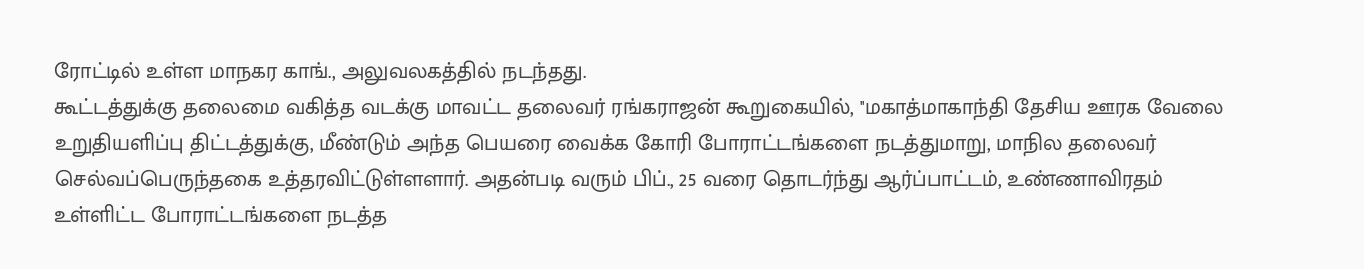ரோட்டில் உள்ள மாநகர காங்., அலுவலகத்தில் நடந்தது.
கூட்டத்துக்கு தலைமை வகித்த வடக்கு மாவட்ட தலைவர் ரங்கராஜன் கூறுகையில், ''மகாத்மாகாந்தி தேசிய ஊரக வேலை உறுதியளிப்பு திட்டத்துக்கு, மீண்டும் அந்த பெயரை வைக்க கோரி போராட்டங்களை நடத்துமாறு, மாநில தலைவர் செல்வப்பெருந்தகை உத்தரவிட்டுள்ளளார். அதன்படி வரும் பிப்., 25 வரை தொடர்ந்து ஆர்ப்பாட்டம், உண்ணாவிரதம் உள்ளிட்ட போராட்டங்களை நடத்த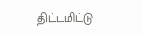திட்டமிட்டு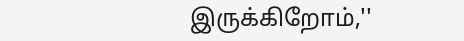இருக்கிறோம்,''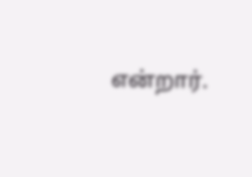என்றார்.